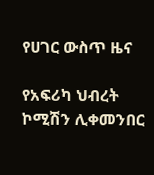የሀገር ውስጥ ዜና

የአፍሪካ ህብረት ኮሚሽን ሊቀመንበር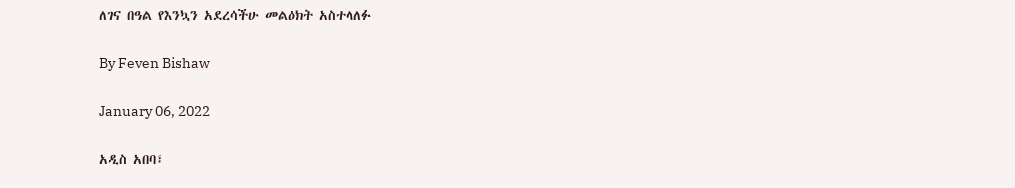ለገና በዓል የእንኳን አደረሳችሁ መልዕክት አስተላለፉ

By Feven Bishaw

January 06, 2022

አዲስ አበባ፣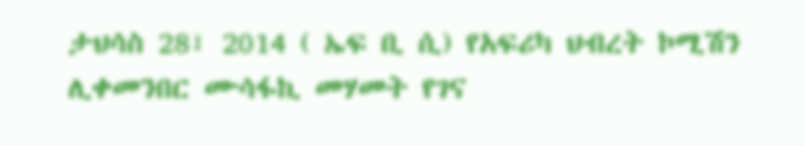ታህሳስ 28፣ 2014 ( ኤፍ ቢ ሲ) የአፍሪካ ህብረት ኮሚሽን ሊቀመንበር ሙሳፋኪ መሃመት የገና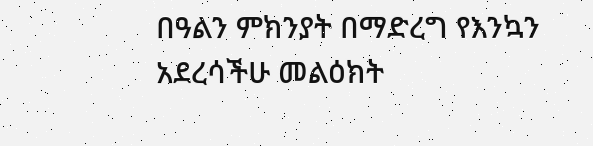በዓልን ምክንያት በማድረግ የእንኳን አደረሳችሁ መልዕክት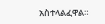አስተላልፈዋል።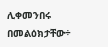ሊቀመንበሩ በመልዕክታቸው÷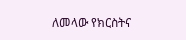ለመላው የክርስትና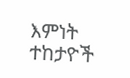እምነት ተከታዮች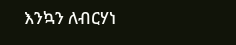እንኳን ለብርሃነ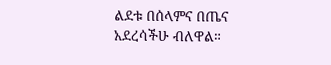ልደቱ በሰላምና በጤና አደረሳችሁ ብለዋል።